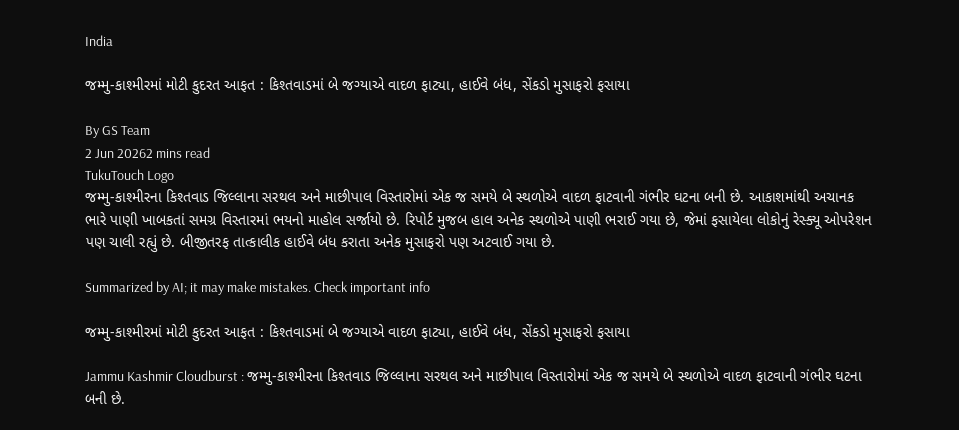India

જમ્મુ-કાશ્મીરમાં મોટી કુદરત આફત : કિશ્તવાડમાં બે જગ્યાએ વાદળ ફાટ્યા, હાઈવે બંધ, સેંકડો મુસાફરો ફસાયા

By GS Team
2 Jun 20262 mins read
TukuTouch Logo
જમ્મુ-કાશ્મીરના કિશ્તવાડ જિલ્લાના સરથલ અને માછીપાલ વિસ્તારોમાં એક જ સમયે બે સ્થળોએ વાદળ ફાટવાની ગંભીર ઘટના બની છે. આકાશમાંથી અચાનક ભારે પાણી ખાબકતાં સમગ્ર વિસ્તારમાં ભયનો માહોલ સર્જાયો છે. રિપોર્ટ મુજબ હાલ અનેક સ્થળોએ પાણી ભરાઈ ગયા છે, જેમાં ફસાયેલા લોકોનું રેસ્ક્યૂ ઓપરેશન પણ ચાલી રહ્યું છે. બીજીતરફ તાત્કાલીક હાઈવે બંધ કરાતા અનેક મુસાફરો પણ અટવાઈ ગયા છે.

Summarized by AI; it may make mistakes. Check important info

જમ્મુ-કાશ્મીરમાં મોટી કુદરત આફત : કિશ્તવાડમાં બે જગ્યાએ વાદળ ફાટ્યા, હાઈવે બંધ, સેંકડો મુસાફરો ફસાયા

Jammu Kashmir Cloudburst : જમ્મુ-કાશ્મીરના કિશ્તવાડ જિલ્લાના સરથલ અને માછીપાલ વિસ્તારોમાં એક જ સમયે બે સ્થળોએ વાદળ ફાટવાની ગંભીર ઘટના બની છે.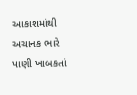આકાશમાંથી અચાનક ભારે પાણી ખાબકતાં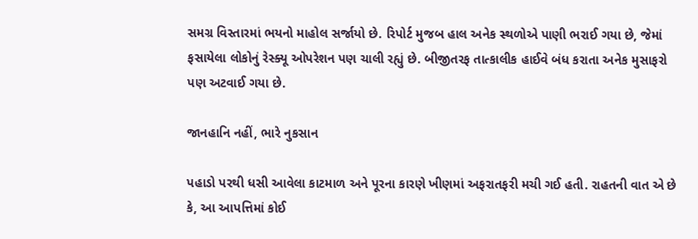સમગ્ર વિસ્તારમાં ભયનો માહોલ સર્જાયો છે. રિપોર્ટ મુજબ હાલ અનેક સ્થળોએ પાણી ભરાઈ ગયા છે, જેમાં ફસાયેલા લોકોનું રેસ્ક્યૂ ઓપરેશન પણ ચાલી રહ્યું છે. બીજીતરફ તાત્કાલીક હાઈવે બંધ કરાતા અનેક મુસાફરો પણ અટવાઈ ગયા છે.

જાનહાનિ નહીં, ભારે નુકસાન

પહાડો પરથી ધસી આવેલા કાટમાળ અને પૂરના કારણે ખીણમાં અફરાતફરી મચી ગઈ હતી. રાહતની વાત એ છે કે, આ આપત્તિમાં કોઈ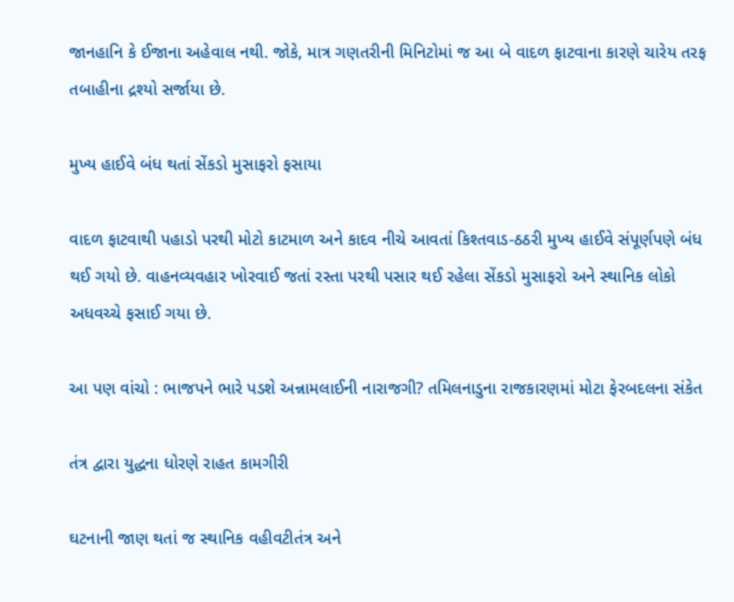જાનહાનિ કે ઈજાના અહેવાલ નથી. જોકે, માત્ર ગણતરીની મિનિટોમાં જ આ બે વાદળ ફાટવાના કારણે ચારેય તરફ તબાહીના દ્રશ્યો સર્જાયા છે.

મુખ્ય હાઈવે બંધ થતાં સેંકડો મુસાફરો ફસાયા

વાદળ ફાટવાથી પહાડો પરથી મોટો કાટમાળ અને કાદવ નીચે આવતાં કિશ્તવાડ-ઠઠરી મુખ્ય હાઈવે સંપૂર્ણપણે બંધ થઈ ગયો છે. વાહનવ્યવહાર ખોરવાઈ જતાં રસ્તા પરથી પસાર થઈ રહેલા સેંકડો મુસાફરો અને સ્થાનિક લોકો અધવચ્ચે ફસાઈ ગયા છે.

આ પણ વાંચો : ભાજપને ભારે પડશે અન્નામલાઈની નારાજગી? તમિલનાડુના રાજકારણમાં મોટા ફેરબદલના સંકેત

તંત્ર દ્વારા યુદ્ધના ધોરણે રાહત કામગીરી

ઘટનાની જાણ થતાં જ સ્થાનિક વહીવટીતંત્ર અને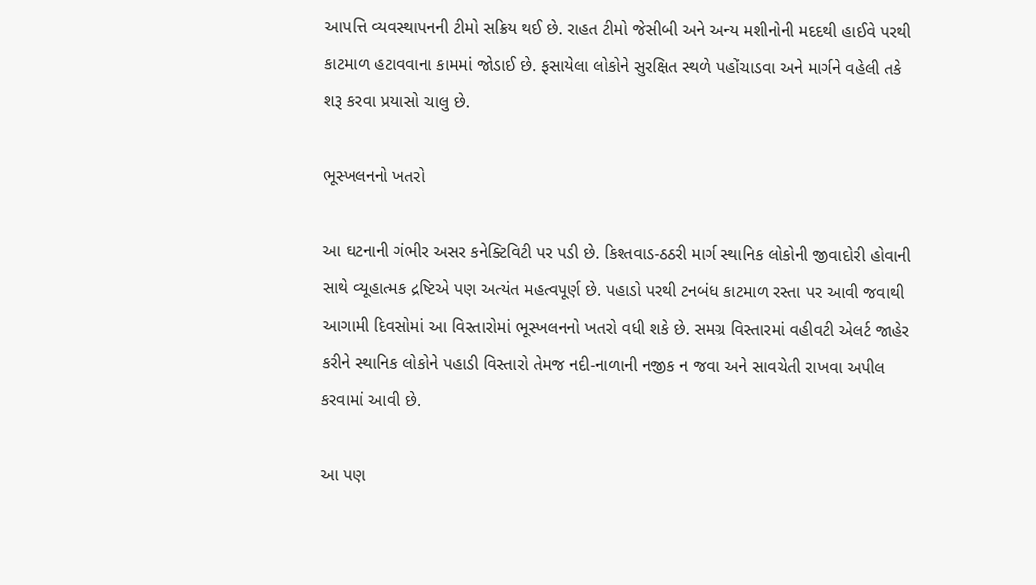આપત્તિ વ્યવસ્થાપનની ટીમો સક્રિય થઈ છે. રાહત ટીમો જેસીબી અને અન્ય મશીનોની મદદથી હાઈવે પરથી કાટમાળ હટાવવાના કામમાં જોડાઈ છે. ફસાયેલા લોકોને સુરક્ષિત સ્થળે પહોંચાડવા અને માર્ગને વહેલી તકે શરૂ કરવા પ્રયાસો ચાલુ છે.

ભૂસ્ખલનનો ખતરો

આ ઘટનાની ગંભીર અસર કનેક્ટિવિટી પર પડી છે. કિશ્તવાડ-ઠઠરી માર્ગ સ્થાનિક લોકોની જીવાદોરી હોવાની સાથે વ્યૂહાત્મક દ્રષ્ટિએ પણ અત્યંત મહત્વપૂર્ણ છે. પહાડો પરથી ટનબંધ કાટમાળ રસ્તા પર આવી જવાથી આગામી દિવસોમાં આ વિસ્તારોમાં ભૂસ્ખલનનો ખતરો વધી શકે છે. સમગ્ર વિસ્તારમાં વહીવટી એલર્ટ જાહેર કરીને સ્થાનિક લોકોને પહાડી વિસ્તારો તેમજ નદી-નાળાની નજીક ન જવા અને સાવચેતી રાખવા અપીલ કરવામાં આવી છે.

આ પણ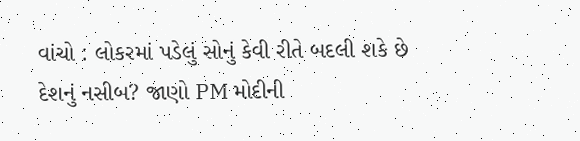વાંચો : લોકરમાં પડેલું સોનું કેવી રીતે બદલી શકે છે દેશનું નસીબ? જાણો PM મોદીની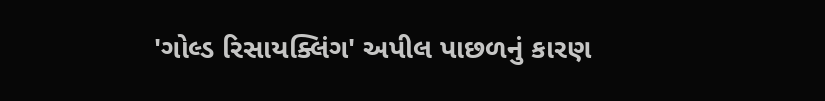'ગોલ્ડ રિસાયક્લિંગ' અપીલ પાછળનું કારણ